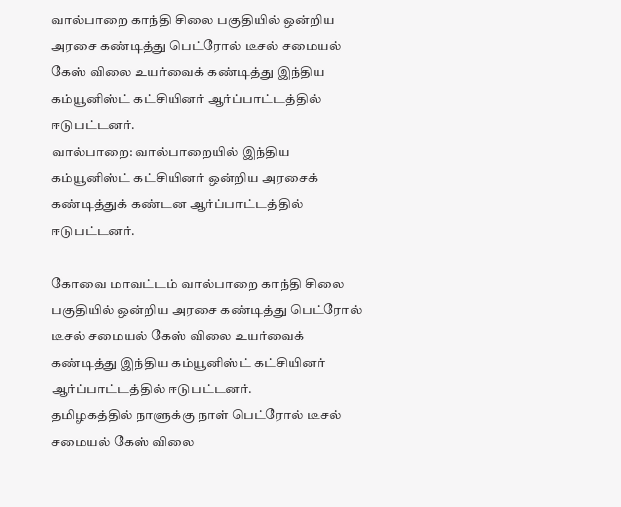வால்பாறை காந்தி சிலை பகுதியில் ஒன்றிய அரசை கண்டித்து பெட்ரோல் டீசல் சமையல் கேஸ் விலை உயர்வைக் கண்டித்து இந்திய கம்யூனிஸ்ட் கட்சியினர் ஆர்ப்பாட்டத்தில் ஈடுபட்டனர்.
வால்பாறை: வால்பாறையில் இந்திய கம்யூனிஸ்ட் கட்சியினர் ஒன்றிய அரசைக் கண்டித்துக் கண்டன ஆர்ப்பாட்டத்தில் ஈடுபட்டனர்.

கோவை மாவட்டம் வால்பாறை காந்தி சிலை பகுதியில் ஒன்றிய அரசை கண்டித்து பெட்ரோல் டீசல் சமையல் கேஸ் விலை உயர்வைக் கண்டித்து இந்திய கம்யூனிஸ்ட் கட்சியினர் ஆர்ப்பாட்டத்தில் ஈடுபட்டனர்.
தமிழகத்தில் நாளுக்கு நாள் பெட்ரோல் டீசல் சமையல் கேஸ் விலை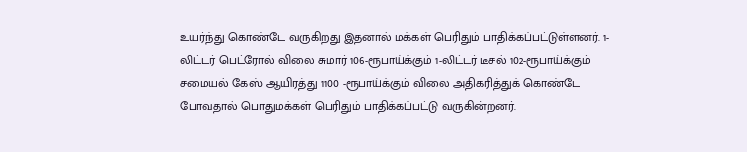உயர்ந்து கொண்டே வருகிறது இதனால் மக்கள் பெரிதும் பாதிக்கப்பட்டுள்ளனர். 1-லிட்டர் பெட்ரோல் விலை சுமார் 106-ரூபாய்க்கும் 1-லிட்டர் டீசல் 102-ரூபாய்க்கும் சமையல் கேஸ் ஆயிரத்து 1100 -ரூபாய்க்கும் விலை அதிகரித்துக் கொண்டே போவதால் பொதுமக்கள் பெரிதும் பாதிக்கப்பட்டு வருகின்றனர்.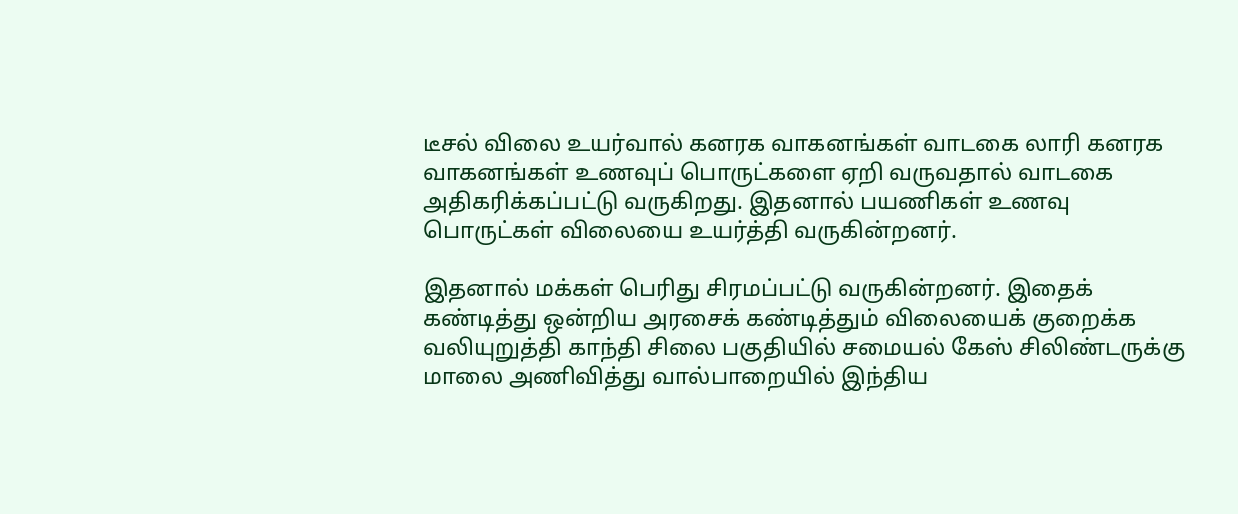டீசல் விலை உயர்வால் கனரக வாகனங்கள் வாடகை லாரி கனரக வாகனங்கள் உணவுப் பொருட்களை ஏறி வருவதால் வாடகை அதிகரிக்கப்பட்டு வருகிறது. இதனால் பயணிகள் உணவு பொருட்கள் விலையை உயர்த்தி வருகின்றனர்.

இதனால் மக்கள் பெரிது சிரமப்பட்டு வருகின்றனர். இதைக் கண்டித்து ஒன்றிய அரசைக் கண்டித்தும் விலையைக் குறைக்க வலியுறுத்தி காந்தி சிலை பகுதியில் சமையல் கேஸ் சிலிண்டருக்கு மாலை அணிவித்து வால்பாறையில் இந்திய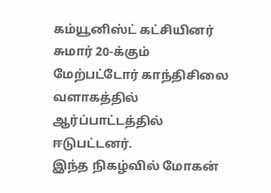கம்யூனிஸ்ட் கட்சியினர் சுமார் 20-க்கும் மேற்பட்டோர் காந்திசிலை வளாகத்தில் ஆர்ப்பாட்டத்தில் ஈடுபட்டனர்.
இந்த நிகழ்வில் மோகன்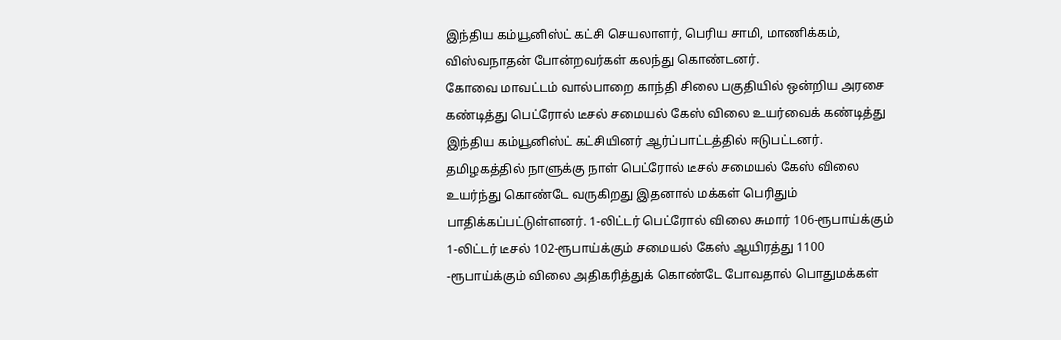இந்திய கம்யூனிஸ்ட் கட்சி செயலாளர், பெரிய சாமி, மாணிக்கம், விஸ்வநாதன் போன்றவர்கள் கலந்து கொண்டனர்.
கோவை மாவட்டம் வால்பாறை காந்தி சிலை பகுதியில் ஒன்றிய அரசை கண்டித்து பெட்ரோல் டீசல் சமையல் கேஸ் விலை உயர்வைக் கண்டித்து இந்திய கம்யூனிஸ்ட் கட்சியினர் ஆர்ப்பாட்டத்தில் ஈடுபட்டனர்.
தமிழகத்தில் நாளுக்கு நாள் பெட்ரோல் டீசல் சமையல் கேஸ் விலை உயர்ந்து கொண்டே வருகிறது இதனால் மக்கள் பெரிதும் பாதிக்கப்பட்டுள்ளனர். 1-லிட்டர் பெட்ரோல் விலை சுமார் 106-ரூபாய்க்கும் 1-லிட்டர் டீசல் 102-ரூபாய்க்கும் சமையல் கேஸ் ஆயிரத்து 1100 -ரூபாய்க்கும் விலை அதிகரித்துக் கொண்டே போவதால் பொதுமக்கள்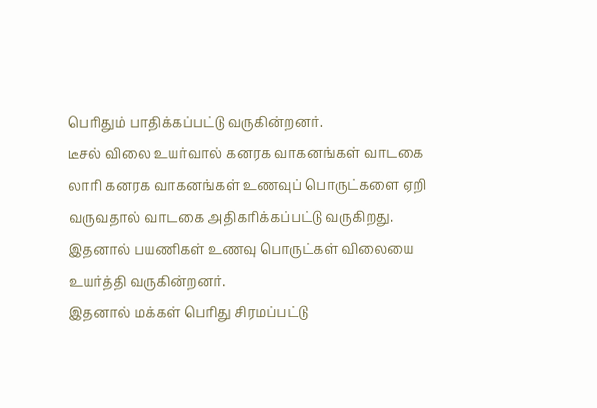பெரிதும் பாதிக்கப்பட்டு வருகின்றனர்.
டீசல் விலை உயர்வால் கனரக வாகனங்கள் வாடகை லாரி கனரக வாகனங்கள் உணவுப் பொருட்களை ஏறி வருவதால் வாடகை அதிகரிக்கப்பட்டு வருகிறது. இதனால் பயணிகள் உணவு பொருட்கள் விலையை உயர்த்தி வருகின்றனர்.
இதனால் மக்கள் பெரிது சிரமப்பட்டு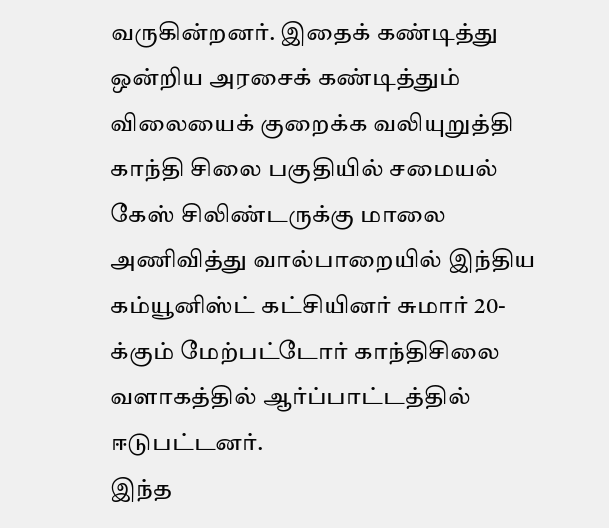வருகின்றனர். இதைக் கண்டித்து ஒன்றிய அரசைக் கண்டித்தும் விலையைக் குறைக்க வலியுறுத்தி காந்தி சிலை பகுதியில் சமையல் கேஸ் சிலிண்டருக்கு மாலை அணிவித்து வால்பாறையில் இந்திய கம்யூனிஸ்ட் கட்சியினர் சுமார் 20-க்கும் மேற்பட்டோர் காந்திசிலை வளாகத்தில் ஆர்ப்பாட்டத்தில் ஈடுபட்டனர்.
இந்த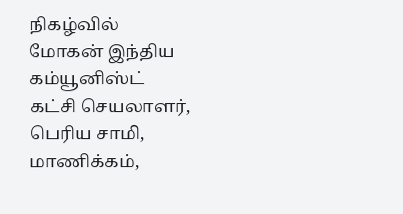நிகழ்வில் மோகன் இந்திய கம்யூனிஸ்ட் கட்சி செயலாளர், பெரிய சாமி, மாணிக்கம்,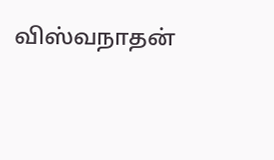விஸ்வநாதன்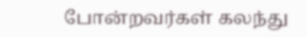போன்றவர்கள் கலந்து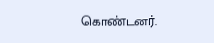கொண்டனர்.